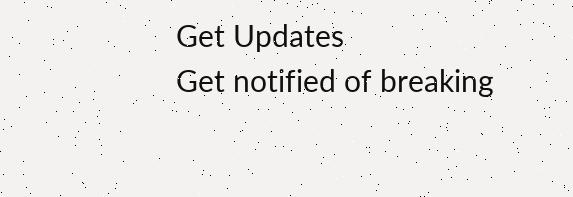Get Updates
Get notified of breaking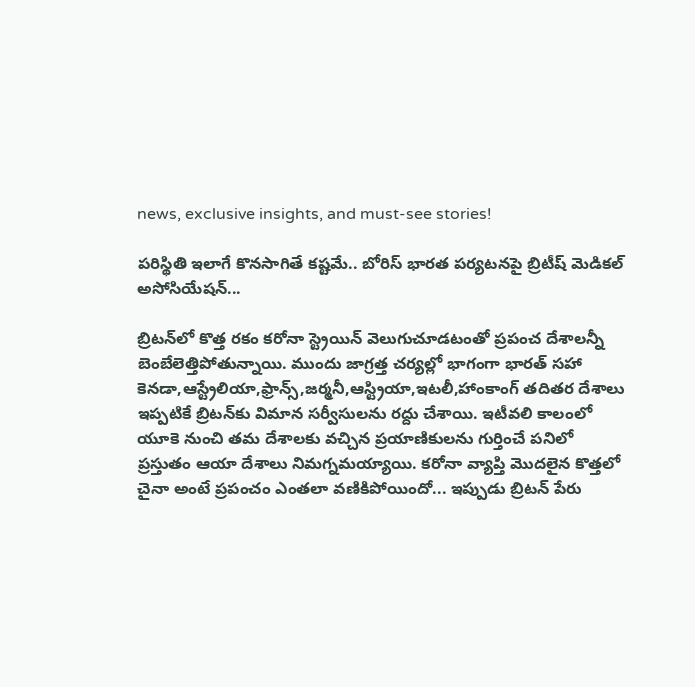news, exclusive insights, and must-see stories!

పరిస్థితి ఇలాగే కొనసాగితే కష్టమే.. బోరిస్ భారత పర్యటనపై బ్రిటీష్ మెడికల్ అసోసియేషన్...

బ్రిటన్‌లో కొత్త రకం కరోనా స్ట్రెయిన్ వెలుగుచూడటంతో ప్రపంచ దేశాలన్నీ బెంబేలెత్తిపోతున్నాయి. ముందు జాగ్రత్త చర్యల్లో భాగంగా భారత్ సహా కెనడా,ఆస్ట్రేలియా,ఫ్రాన్స్,జర్మనీ,ఆస్ట్రియా,ఇటలీ,హాంకాంగ్ తదితర దేశాలు ఇప్పటికే బ్రిటన్‌కు విమాన సర్వీసులను రద్దు చేశాయి. ఇటీవలి కాలంలో యూకె నుంచి తమ దేశాలకు వచ్చిన ప్రయాణికులను గుర్తించే పనిలో ప్రస్తుతం ఆయా దేశాలు నిమగ్నమయ్యాయి. కరోనా వ్యాప్తి మొదలైన కొత్తలో చైనా అంటే ప్రపంచం ఎంతలా వణికిపోయిందో... ఇప్పుడు బ్రిటన్ పేరు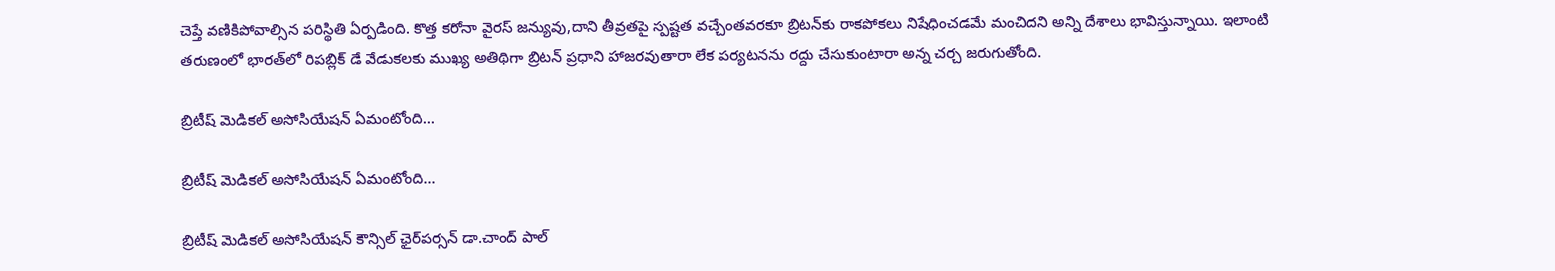చెప్తే వణికిపోవాల్సిన పరిస్థితి ఏర్పడింది. కొత్త కరోనా వైరస్ జన్యువు,దాని తీవ్రతపై స్పష్టత వచ్చేంతవరకూ బ్రిటన్‌కు రాకపోకలు నిషేధించడమే మంచిదని అన్ని దేశాలు భావిస్తున్నాయి. ఇలాంటి తరుణంలో భారత్‌లో రిపబ్లిక్ డే వేడుకలకు ముఖ్య అతిథిగా బ్రిటన్‌ ప్రధాని హాజరవుతారా లేక పర్యటనను రద్దు చేసుకుంటారా అన్న చర్చ జరుగుతోంది.

బ్రిటీష్ మెడికల్ అసోసియేషన్ ఏమంటోంది...

బ్రిటీష్ మెడికల్ అసోసియేషన్ ఏమంటోంది...

బ్రిటీష్ మెడికల్ అసోసియేషన్ కౌన్సిల్ ఛైర్‌పర్సన్ డా.చాంద్ పాల్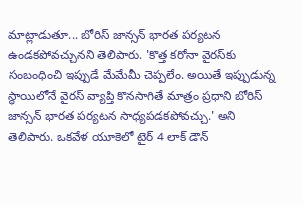మాట్లాడుతూ... బోరిస్ జాన్సన్ భారత పర్యటన ఉండకపోవచ్చునని తెలిపారు. 'కొత్త కరోనా వైరస్‌కు సంబంధించి ఇప్పుడే మేమేమీ చెప్పలేం. అయితే ఇప్పుడున్న స్థాయిలోనే వైరస్ వ్యాప్తి కొనసాగితే మాత్రం ప్రధాని బోరిస్ జాన్సన్ భారత పర్యటన సాధ్యపడకపోవచ్చు.' అని తెలిపారు. ఒకవేళ యూకెలో టైర్ 4 లాక్ డౌన్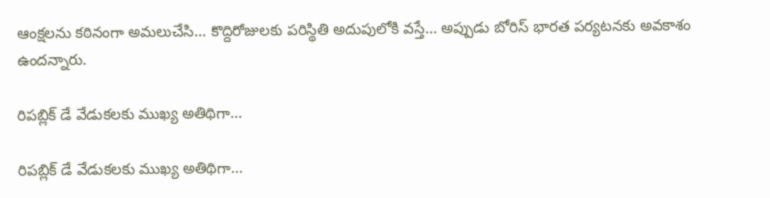ఆంక్షలను కఠినంగా అమలుచేసి... కొద్దిరోజులకు పరిస్థితి అదుపులోకి వస్తే... అప్పుడు బోరిస్ భారత పర్యటనకు అవకాశం ఉందన్నారు.

రిపబ్లిక్ డే వేడుకలకు ముఖ్య అతిథిగా...

రిపబ్లిక్ డే వేడుకలకు ముఖ్య అతిథిగా...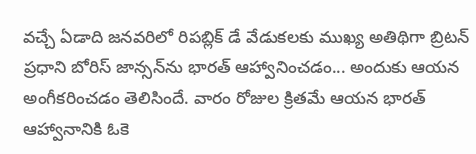వచ్చే ఏడాది జనవరిలో రిపబ్లిక్ డే వేడుకలకు ముఖ్య అతిథిగా బ్రిటన్ ప్రధాని బోరిస్ జాన్సన్‌ను భారత్ ఆహ్వానించడం... అందుకు ఆయన అంగీకరించడం తెలిసిందే. వారం రోజుల క్రితమే ఆయన భారత్ ఆహ్వానానికి ఓకె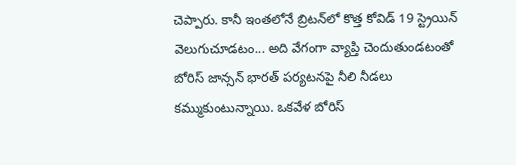చెప్పారు. కానీ ఇంతలోనే బ్రిటన్‌లో కొత్త కోవిడ్ 19 స్ట్రెయిన్ వెలుగుచూడటం... అది వేగంగా వ్యాప్తి చెందుతుండటంతో బోరిస్ జాన్సన్ భారత్ పర్యటనపై నీలి నీడలు కమ్ముకుంటున్నాయి. ఒకవేళ బోరిస్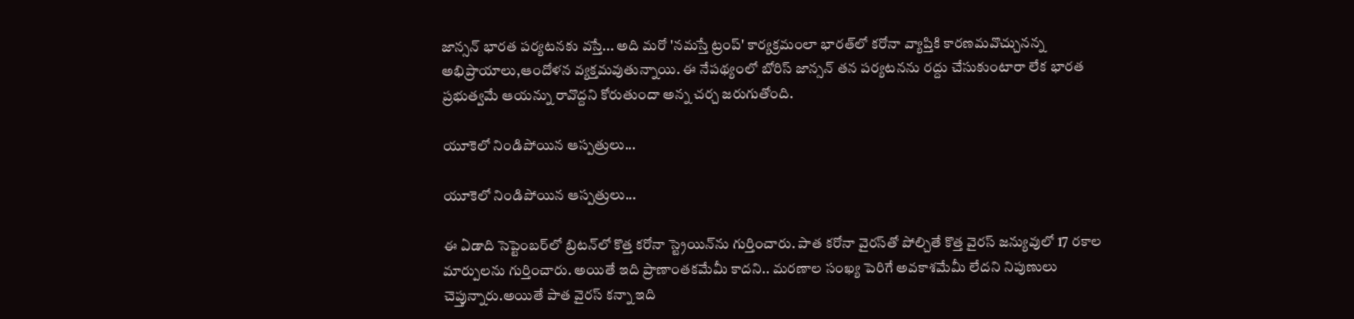జాన్సన్ భారత పర్యటనకు వస్తే... అది మరో 'నమస్తే ట్రంప్' కార్యక్రమంలా భారత్‌లో కరోనా వ్యాప్తికి కారణమవొచ్చునన్న అభిప్రాయాలు,ఆందోళన వ్యక్తమవుతున్నాయి. ఈ నేపథ్యంలో బోరిస్ జాన్సన్‌‌ తన పర్యటనను రద్దు చేసుకుంటారా లేక భారత ప్రభుత్వమే ఆయన్ను రావొద్దని కోరుతుందా అన్న చర్చ జరుగుతోంది.

యూకెలో నిండిపోయిన ఆస్పత్రులు...

యూకెలో నిండిపోయిన ఆస్పత్రులు...

ఈ ఏడాది సెప్టెంబర్‌లో బ్రిటన్‌లో కొత్త కరోనా స్ట్రెయిన్‌ను గుర్తించారు. పాత కరోనా వైరస్‌తో పోల్చితే కొత్త వైరస్ జన్యువులో 17 రకాల మార్పులను గుర్తించారు. అయితే ఇది ప్రాణాంతకమేమీ కాదని.. మరణాల సంఖ్య పెరిగే అవకాశమేమీ లేదని నిపుణులు చెప్తున్నారు.అయితే పాత వైరస్ కన్నా ఇది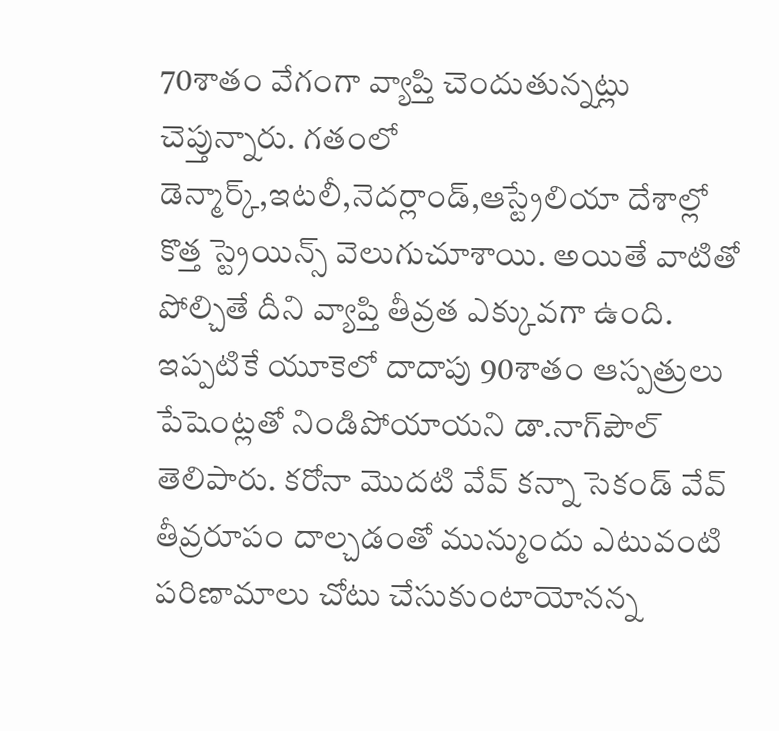70శాతం వేగంగా వ్యాప్తి చెందుతున్నట్లు చెప్తున్నారు. గతంలో డెన్మార్క్,ఇటలీ,నెదర్లాండ్,ఆస్ట్రేలియా దేశాల్లో కొత్త స్ట్రెయిన్స్ వెలుగుచూశాయి. అయితే వాటితో పోల్చితే దీని వ్యాప్తి తీవ్రత ఎక్కువగా ఉంది. ఇప్పటికే యూకెలో దాదాపు 90శాతం ఆస్పత్రులు పేషెంట్లతో నిండిపోయాయని డా.నాగ్‌పౌల్ తెలిపారు. కరోనా మొదటి వేవ్‌ కన్నా సెకండ్ వేవ్ తీవ్రరూపం దాల్చడంతో మున్ముందు ఎటువంటి పరిణామాలు చోటు చేసుకుంటాయోనన్న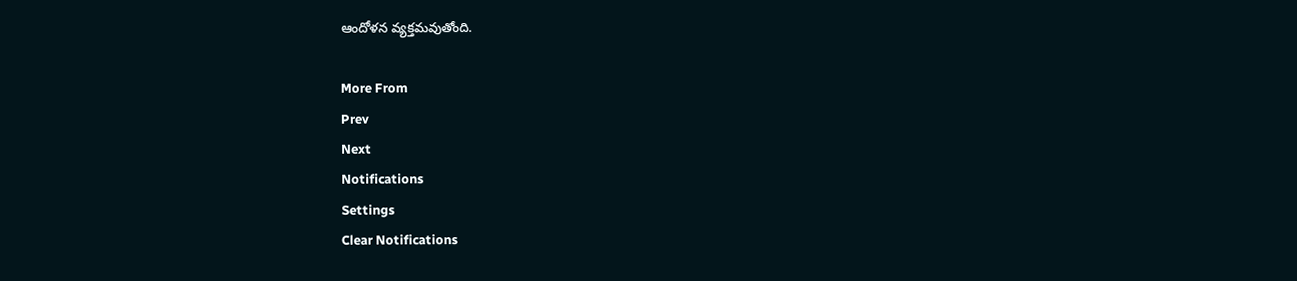ఆందోళన వ్యక్తమవుతోంది.

More From
Prev
Next
Notifications
Settings
Clear Notifications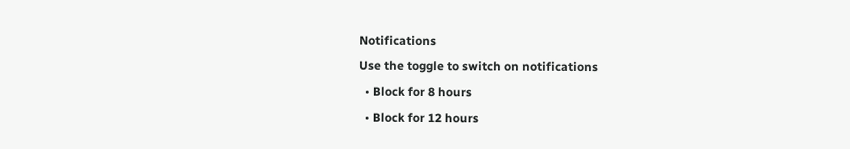Notifications
Use the toggle to switch on notifications
  • Block for 8 hours
  • Block for 12 hours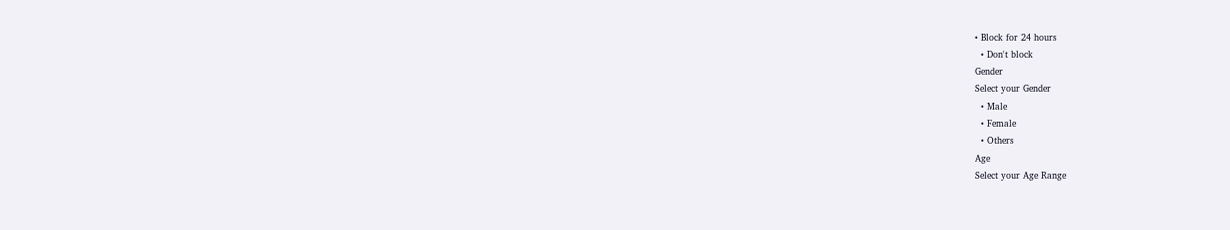• Block for 24 hours
  • Don't block
Gender
Select your Gender
  • Male
  • Female
  • Others
Age
Select your Age Range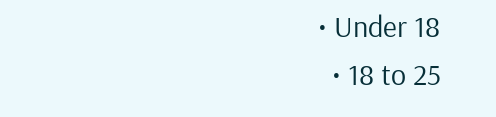• Under 18
  • 18 to 25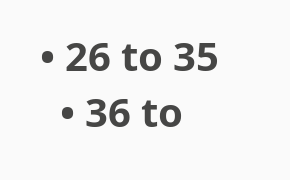• 26 to 35
  • 36 to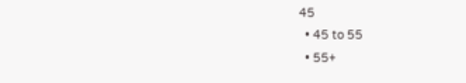45
  • 45 to 55
  • 55+